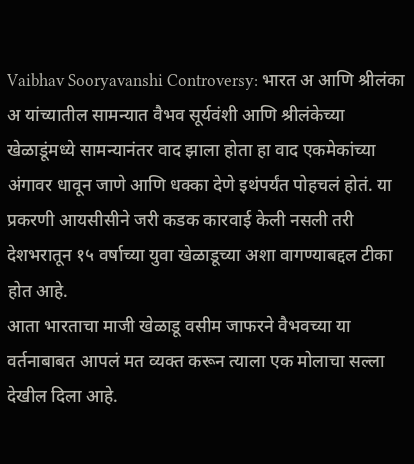Vaibhav Sooryavanshi Controversy: भारत अ आणि श्रीलंका अ यांच्यातील सामन्यात वैभव सूर्यवंशी आणि श्रीलंकेच्या खेळाडूंमध्ये सामन्यानंतर वाद झाला होता हा वाद एकमेकांच्या अंगावर धावून जाणे आणि धक्का देणे इथंपर्यंत पोहचलं होतं. या प्रकरणी आयसीसीने जरी कडक कारवाई केली नसली तरी देशभरातून १५ वर्षाच्या युवा खेळाडूच्या अशा वागण्याबद्दल टीका होत आहे.
आता भारताचा माजी खेळाडू वसीम जाफरने वैभवच्या या वर्तनाबाबत आपलं मत व्यक्त करून त्याला एक मोलाचा सल्ला देखील दिला आहे.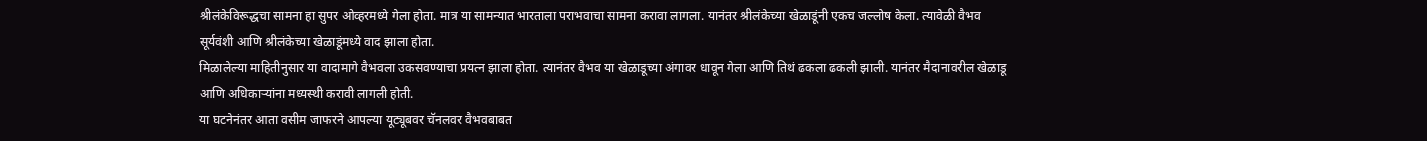श्रीलंकेविरूद्धचा सामना हा सुपर ओव्हरमध्ये गेला होता. मात्र या सामन्यात भारताला पराभवाचा सामना करावा लागला. यानंतर श्रीलंकेच्या खेळाडूंनी एकच जल्लोष केला. त्यावेळी वैभव सूर्यवंशी आणि श्रीलंकेच्या खेळाडूंमध्ये वाद झाला होता.
मिळालेल्या माहितीनुसार या वादामागे वैभवला उकसवण्याचा प्रयत्न झाला होता. त्यानंतर वैभव या खेळाडूच्या अंगावर धावून गेला आणि तिथं ढकला ढकली झाली. यानंतर मैदानावरील खेळाडू आणि अधिकाऱ्यांना मध्यस्थी करावी लागली होती.
या घटनेनंतर आता वसीम जाफरने आपल्या यूट्यूबवर चॅनलवर वैभवबाबत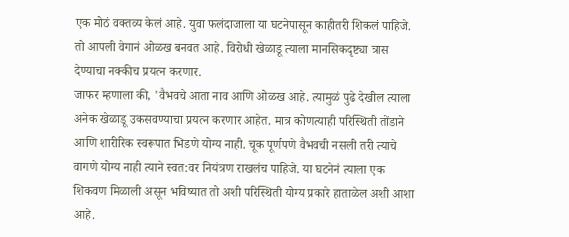एक मोठं वक्तव्य केलं आहे. युवा फलंदाजाला या घटनेपासून काहीतरी शिकलं पाहिजे. तो आपली वेगानं ओळख बनवत आहे. विरोधी खेळाडू त्याला मानसिकदृष्ट्या त्रास देण्याचा नक्कीच प्रयत्न करणार.
जाफर म्हणाला की, 'वैभवचे आता नाव आणि ओळख आहे. त्यामुळं पुढे देखील त्याला अनेक खेळाडू उकसवण्याचा प्रयत्न करणार आहेत. मात्र कोणत्याही परिस्थिती तोंडाने आणि शारीरिक स्वरूपात भिडणे योग्य नाही. चूक पूर्णपणे वैभवची नसली तरी त्याचे वागणे योग्य नाही त्याने स्वत:वर नियंत्रण राखलंच पाहिजे. या घटनेनं त्याला एक शिकवण मिळाली असून भविष्यात तो अशी परिस्थिती योग्य प्रकारे हाताळेल अशी आशा आहे.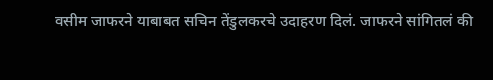वसीम जाफरने याबाबत सचिन तेंडुलकरचे उदाहरण दिलं. जाफरने सांगितलं की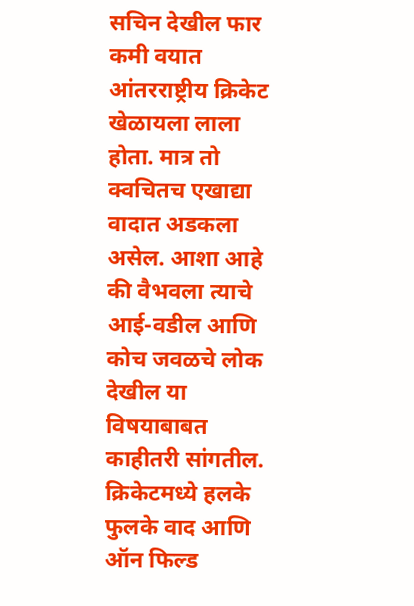सचिन देखील फार कमी वयात आंतरराष्ट्रीय क्रिकेट खेळायला लाला होता. मात्र तो क्वचितच एखाद्या वादात अडकला असेल. आशा आहे की वैभवला त्याचे आई-वडील आणि कोच जवळचे लोक देखील या विषयाबाबत काहीतरी सांगतील.
क्रिकेटमध्ये हलके फुलके वाद आणि ऑन फिल्ड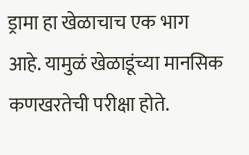ड्रामा हा खेळाचाच एक भाग आहे. यामुळं खेळाडूंच्या मानसिक कणखरतेची परीक्षा होते.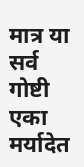मात्र या सर्व गोष्टी एका मर्यादेत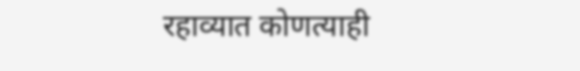रहाव्यात कोणत्याही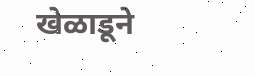खेळाडूने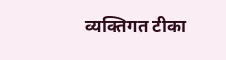व्यक्तिगत टीका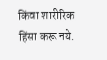किंवा शारीरिक हिंसा करू नये.